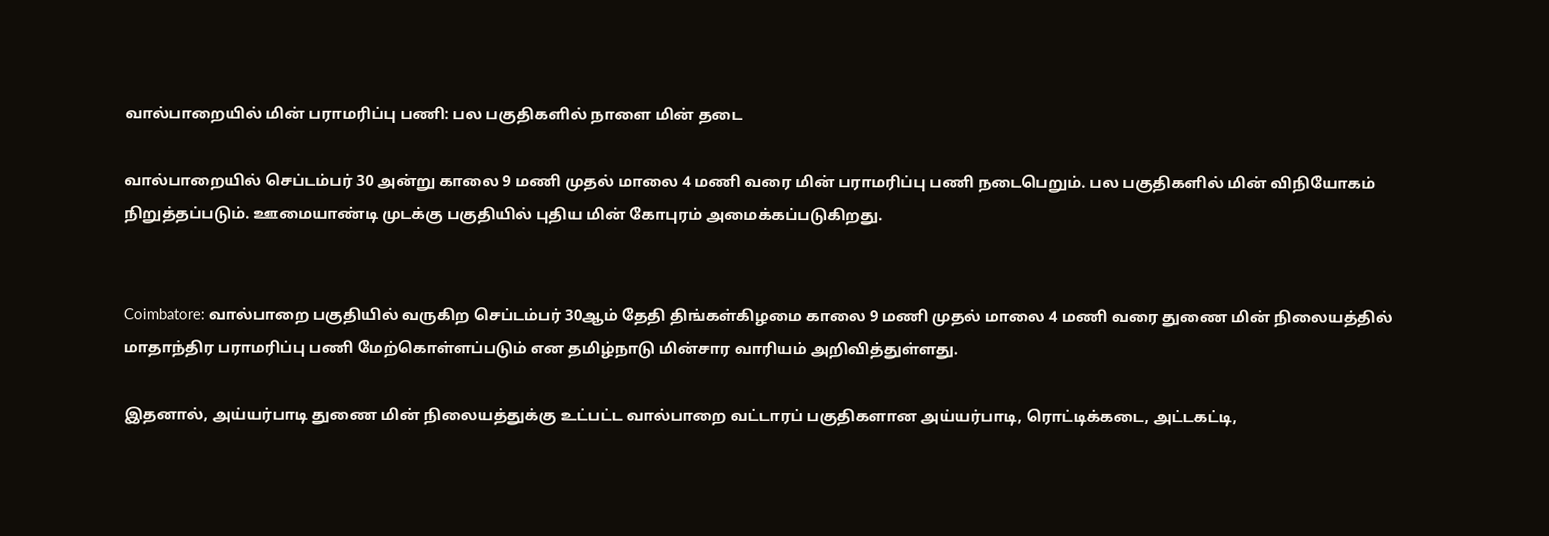வால்பாறையில் மின் பராமரிப்பு பணி: பல பகுதிகளில் நாளை மின் தடை

வால்பாறையில் செப்டம்பர் 30 அன்று காலை 9 மணி முதல் மாலை 4 மணி வரை மின் பராமரிப்பு பணி நடைபெறும். பல பகுதிகளில் மின் விநியோகம் நிறுத்தப்படும். ஊமையாண்டி முடக்கு பகுதியில் புதிய மின் கோபுரம் அமைக்கப்படுகிறது.


Coimbatore: வால்பாறை பகுதியில் வருகிற செப்டம்பர் 30ஆம் தேதி திங்கள்கிழமை காலை 9 மணி முதல் மாலை 4 மணி வரை துணை மின் நிலையத்தில் மாதாந்திர பராமரிப்பு பணி மேற்கொள்ளப்படும் என தமிழ்நாடு மின்சார வாரியம் அறிவித்துள்ளது.

இதனால், அய்யர்பாடி துணை மின் நிலையத்துக்கு உட்பட்ட வால்பாறை வட்டாரப் பகுதிகளான அய்யர்பாடி, ரொட்டிக்கடை, அட்டகட்டி,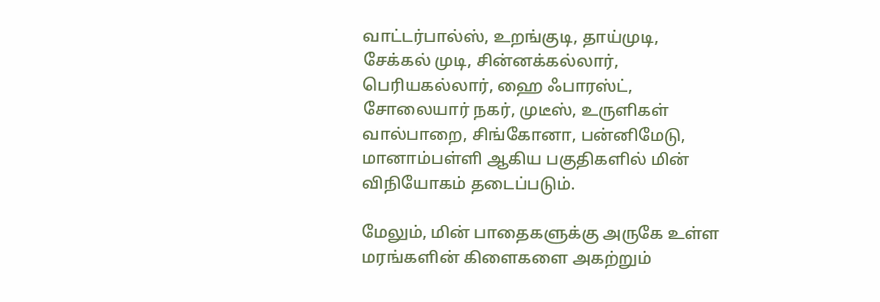வாட்டர்பால்ஸ், உறங்குடி, தாய்முடி, சேக்கல் முடி, சின்னக்கல்லார், பெரியகல்லார், ஹை ஃபாரஸ்ட், சோலையார் நகர், முடீஸ், உருளிகள் வால்பாறை, சிங்கோனா, பன்னிமேடு, மானாம்பள்ளி ஆகிய பகுதிகளில் மின் விநியோகம் தடைப்படும்.

மேலும், மின் பாதைகளுக்கு அருகே உள்ள மரங்களின் கிளைகளை அகற்றும்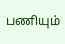பணியும்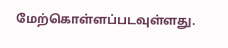மேற்கொள்ளப்படவுள்ளது.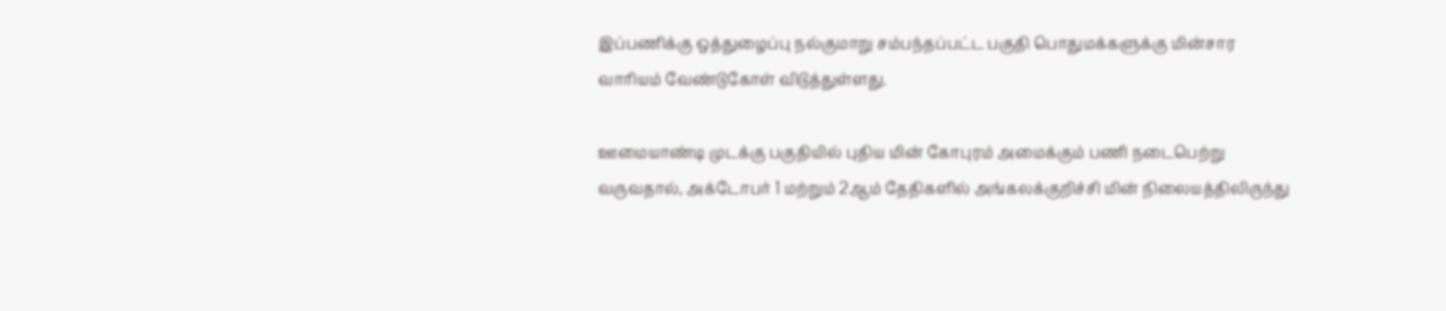இப்பணிக்கு ஒத்துழைப்பு நல்குமாறு சம்பந்தப்பட்ட பகுதி பொதுமக்களுக்கு மின்சார வாரியம் வேண்டுகோள் விடுத்துள்ளது.

ஊமையாண்டி முடக்கு பகுதியில் புதிய மின் கோபுரம் அமைக்கும் பணி நடைபெற்று வருவதால், அக்டோபர் 1 மற்றும் 2ஆம் தேதிகளில் அங்கலக்குறிச்சி மின் நிலையத்திலிருந்து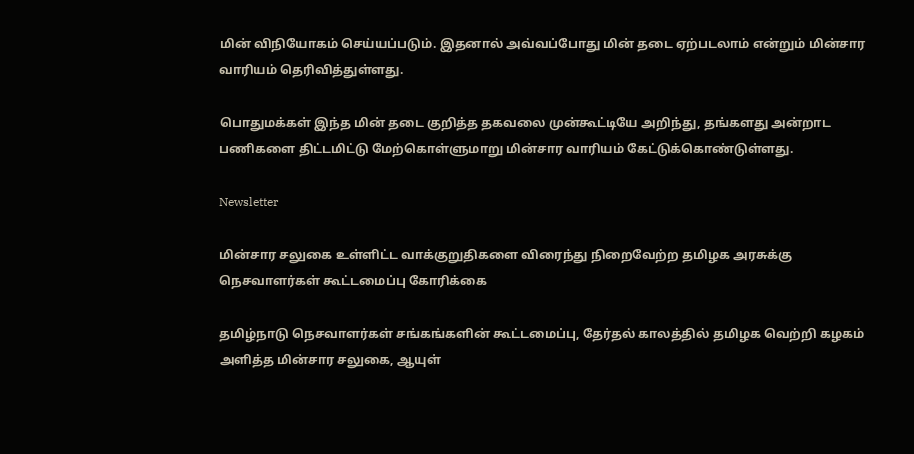மின் விநியோகம் செய்யப்படும். இதனால் அவ்வப்போது மின் தடை ஏற்படலாம் என்றும் மின்சார வாரியம் தெரிவித்துள்ளது.

பொதுமக்கள் இந்த மின் தடை குறித்த தகவலை முன்கூட்டியே அறிந்து, தங்களது அன்றாட பணிகளை திட்டமிட்டு மேற்கொள்ளுமாறு மின்சார வாரியம் கேட்டுக்கொண்டுள்ளது.

Newsletter

மின்சார சலுகை உள்ளிட்ட வாக்குறுதிகளை விரைந்து நிறைவேற்ற தமிழக அரசுக்கு நெசவாளர்கள் கூட்டமைப்பு கோரிக்கை

தமிழ்நாடு நெசவாளர்கள் சங்கங்களின் கூட்டமைப்பு, தேர்தல் காலத்தில் தமிழக வெற்றி கழகம் அளித்த மின்சார சலுகை, ஆயுள்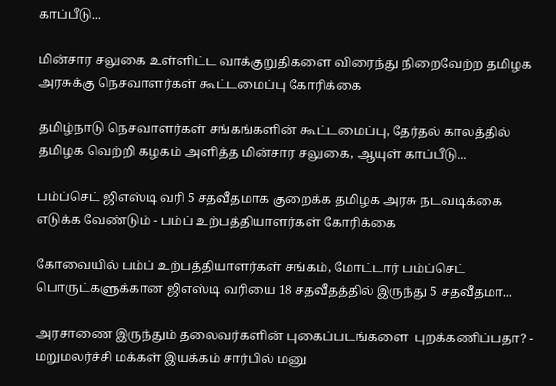காப்பீடு...

மின்சார சலுகை உள்ளிட்ட வாக்குறுதிகளை விரைந்து நிறைவேற்ற தமிழக அரசுக்கு நெசவாளர்கள் கூட்டமைப்பு கோரிக்கை

தமிழ்நாடு நெசவாளர்கள் சங்கங்களின் கூட்டமைப்பு, தேர்தல் காலத்தில் தமிழக வெற்றி கழகம் அளித்த மின்சார சலுகை, ஆயுள் காப்பீடு...

பம்ப்செட் ஜிஎஸ்டி வரி 5 சதவீதமாக குறைக்க தமிழக அரசு நடவடிக்கை எடுக்க வேண்டும் - பம்ப் உற்பத்தியாளர்கள் கோரிக்கை

கோவையில் பம்ப் உற்பத்தியாளர்கள் சங்கம், மோட்டார் பம்ப்செட் பொருட்களுக்கான ஜிஎஸ்டி வரியை 18 சதவீதத்தில் இருந்து 5 சதவீதமா...

அரசாணை இருந்தும் தலைவர்களின் புகைப்படங்களை  புறக்கணிப்பதா? - மறுமலர்ச்சி மக்கள் இயக்கம் சார்பில் மனு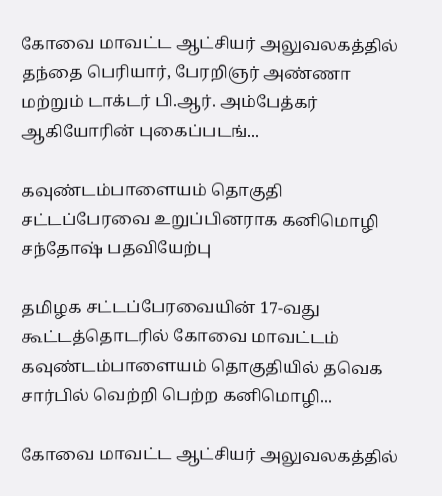கோவை மாவட்ட ஆட்சியர் அலுவலகத்தில் தந்தை பெரியார், பேரறிஞர் அண்ணா மற்றும் டாக்டர் பி.ஆர். அம்பேத்கர் ஆகியோரின் புகைப்படங்...

கவுண்டம்பாளையம் தொகுதி சட்டப்பேரவை உறுப்பினராக கனிமொழி சந்தோஷ் பதவியேற்பு

தமிழக சட்டப்பேரவையின் 17-வது கூட்டத்தொடரில் கோவை மாவட்டம் கவுண்டம்பாளையம் தொகுதியில் தவெக சார்பில் வெற்றி பெற்ற கனிமொழி...

கோவை மாவட்ட ஆட்சியர் அலுவலகத்தில்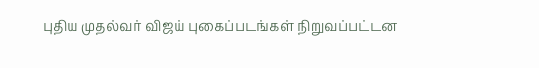புதிய முதல்வர் விஜய் புகைப்படங்கள் நிறுவப்பட்டன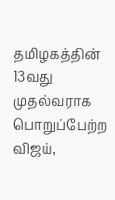தமிழகத்தின் 13வது முதல்வராக பொறுப்பேற்ற விஜய்,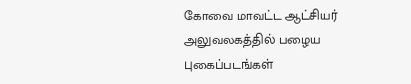கோவை மாவட்ட ஆட்சியர் அலுவலகத்தில் பழைய புகைப்படங்கள்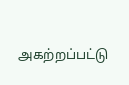அகற்றப்பட்டு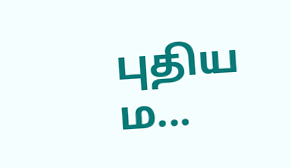புதிய ம...